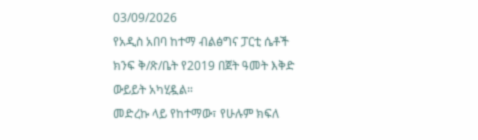03/09/2026
የአዲስ አበባ ከተማ ብልፅግና ፓርቲ ሴቶች ክንፍ ቅ/ጽ/ቤት የ2019 በጀት ዓመት እቅድ ውይይት አካሂዷል።
መድረኩ ላይ የከተማው፣ የሁሉም ክፍለ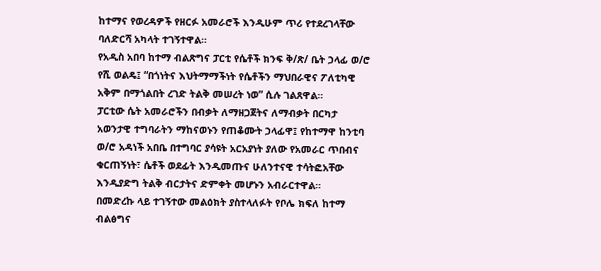ከተማና የወረዳዎች የዘርፉ አመራሮች እንዲሁም ጥሪ የተደረገላቸው ባለድርሻ አካላት ተገኝተዋል።
የአዲስ አበባ ከተማ ብልጽግና ፓርቲ የሴቶች ክንፍ ቅ/ጽ/ ቤት ኃላፊ ወ/ሮ የሺ ወልዴ፤ “በጎነትና እህትማማችነት የሴቶችን ማህበራዊና ፖለቲካዊ አቅም በማጎልበት ረገድ ትልቅ መሠረት ነወ” ሲሉ ገልጸዋል።
ፓርቲው ሴት አመራሮችን በብቃት ለማዘጋጀትና ለማብቃት በርካታ አወንታዊ ተግባራትን ማከናወኑን የጠቆሙት ኃላፊዋ፤ የከተማዋ ከንቲባ ወ/ሮ አዳነች አበቤ በተግባር ያሳዩት አርአያነት ያለው የአመራር ጥበብና ቁርጠኝነት፣ ሴቶች ወደፊት እንዲመጡና ሁለንተናዊ ተሳትፎአቸው እንዲያድግ ትልቅ ብርታትና ድምቀት መሆኑን አብራርተዋል።
በመድረኩ ላይ ተገኝተው መልዕክት ያስተላለፉት የቦሌ ክፍለ ከተማ ብልፅግና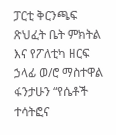ፓርቲ ቅርንጫፍ ጽህፈት ቤት ምክትል እና የፖለቲካ ዘርፍ ኃላፊ ወ/ሮ ማስተዋል ፋንታሁን “የሴቶች ተሳትፎና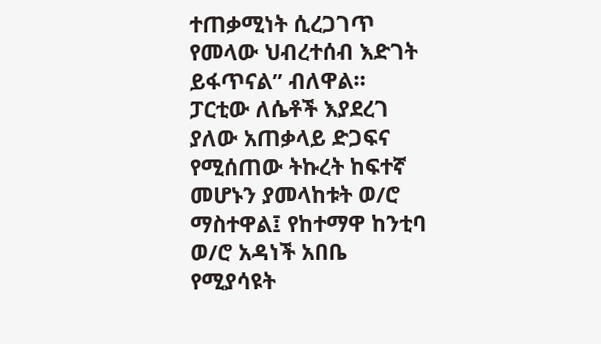ተጠቃሚነት ሲረጋገጥ የመላው ህብረተሰብ እድገት ይፋጥናል” ብለዋል።
ፓርቲው ለሴቶች እያደረገ ያለው አጠቃላይ ድጋፍና የሚሰጠው ትኩረት ከፍተኛ መሆኑን ያመላከቱት ወ/ሮ ማስተዋል፤ የከተማዋ ከንቲባ ወ/ሮ አዳነች አበቤ የሚያሳዩት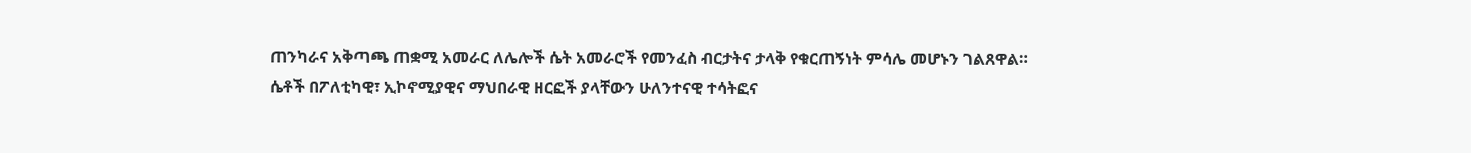ጠንካራና አቅጣጫ ጠቋሚ አመራር ለሌሎች ሴት አመራሮች የመንፈስ ብርታትና ታላቅ የቁርጠኝነት ምሳሌ መሆኑን ገልጸዋል።
ሴቶች በፖለቲካዊ፣ ኢኮኖሚያዊና ማህበራዊ ዘርፎች ያላቸውን ሁለንተናዊ ተሳትፎና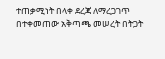ተጠቃሚነት በላቀ ደረጃ ለማረጋገጥ በተቀመጠው አቅጣጫ መሠረት በትጋት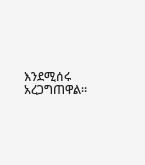እንደሚሰሩ አረጋግጠዋል።